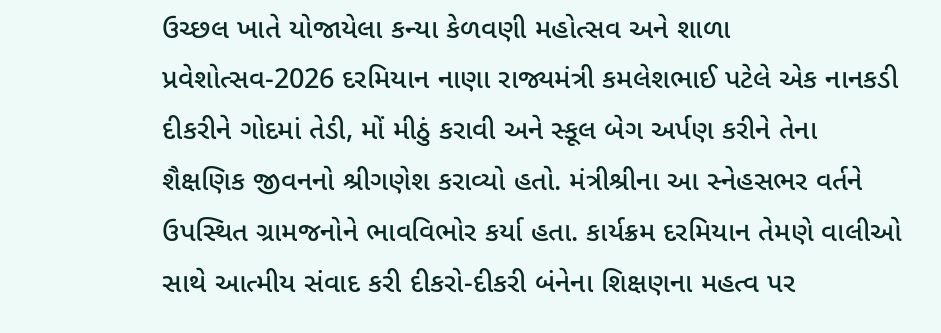ઉચ્છલ ખાતે યોજાયેલા કન્યા કેળવણી મહોત્સવ અને શાળા પ્રવેશોત્સવ-2026 દરમિયાન નાણા રાજ્યમંત્રી કમલેશભાઈ પટેલે એક નાનકડી દીકરીને ગોદમાં તેડી, મોં મીઠું કરાવી અને સ્કૂલ બેગ અર્પણ કરીને તેના શૈક્ષણિક જીવનનો શ્રીગણેશ કરાવ્યો હતો. મંત્રીશ્રીના આ સ્નેહસભર વર્તને ઉપસ્થિત ગ્રામજનોને ભાવવિભોર કર્યા હતા. કાર્યક્રમ દરમિયાન તેમણે વાલીઓ સાથે આત્મીય સંવાદ કરી દીકરો-દીકરી બંનેના શિક્ષણના મહત્વ પર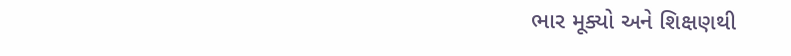ભાર મૂક્યો અને શિક્ષણથી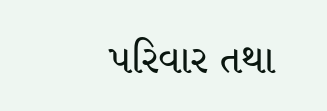પરિવાર તથા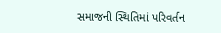સમાજની સ્થિતિમાં પરિવર્તન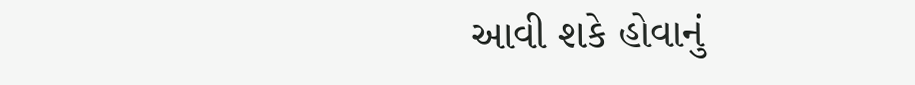આવી શકે હોવાનું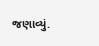જણાવ્યું.